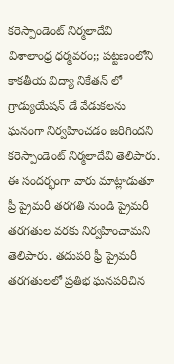కరెస్పాండెంట్ నిర్మలాదేవి
విశాలాంధ్ర ధర్మవరం;; పట్టణంలోని కాకతీయ విద్యా నికేతన్ లో గ్రాడ్యుయేషన్ డే వేడుకలను ఘనంగా నిర్వహించడం జరిగిందని కరెస్పాండెంట్ నిర్మలాదేవి తెలిపారు. ఈ సందర్భంగా వారు మాట్లాడుతూ ప్రీ ప్రైమరీ తరగతి నుండి ప్రైమరీ తరగతుల వరకు నిర్వహించామని తెలిపారు. తదుపరి ఫ్రీ ప్రైమరీ తరగతులలో ప్రతిభ ఘనపరిచిన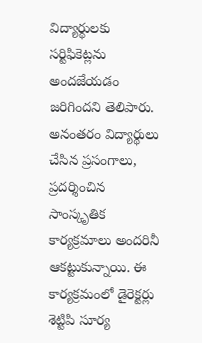విద్యార్థులకు సర్టిఫికెట్లను అందజేయడం జరిగిందని తెలిపారు. అనంతరం విద్యార్థులు చేసిన ప్రసంగాలు, ప్రదర్శించిన సాంస్కృతిక కార్యక్రమాలు అందరినీ ఆకట్టుకున్నాయి. ఈ కార్యక్రమంలో డైరెక్టర్లు శెట్టిపి సూర్య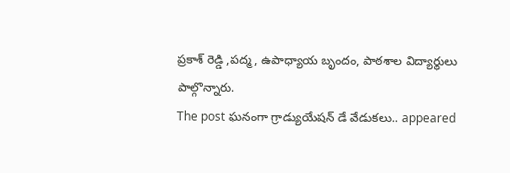ప్రకాశ్ రెడ్డి ,పద్మ, ఉపాధ్యాయ బృందం, పాఠశాల విద్యార్థులు పాల్గొన్నారు.
The post ఘనంగా గ్రాడ్యుయేషన్ డే వేడుకలు.. appeared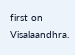first on Visalaandhra.